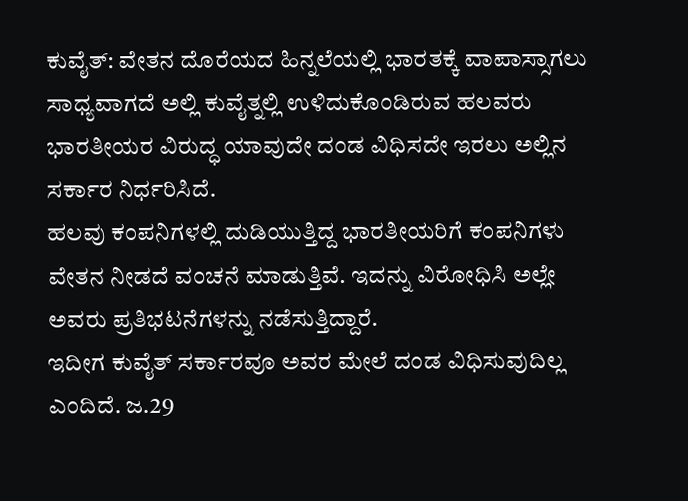ಕುವೈತ್: ವೇತನ ದೊರೆಯದ ಹಿನ್ನಲೆಯಲ್ಲಿ ಭಾರತಕ್ಕೆ ವಾಪಾಸ್ಸಾಗಲು ಸಾಧ್ಯವಾಗದೆ ಅಲ್ಲಿ ಕುವೈತ್ನಲ್ಲಿ ಉಳಿದುಕೊಂಡಿರುವ ಹಲವರು ಭಾರತೀಯರ ವಿರುದ್ಧ ಯಾವುದೇ ದಂಡ ವಿಧಿಸದೇ ಇರಲು ಅಲ್ಲಿನ ಸರ್ಕಾರ ನಿರ್ಧರಿಸಿದೆ.
ಹಲವು ಕಂಪನಿಗಳಲ್ಲಿ ದುಡಿಯುತ್ತಿದ್ದ ಭಾರತೀಯರಿಗೆ ಕಂಪನಿಗಳು ವೇತನ ನೀಡದೆ ವಂಚನೆ ಮಾಡುತ್ತಿವೆ. ಇದನ್ನು ವಿರೋಧಿಸಿ ಅಲ್ಲೇ ಅವರು ಪ್ರತಿಭಟನೆಗಳನ್ನು ನಡೆಸುತ್ತಿದ್ದಾರೆ.
ಇದೀಗ ಕುವೈತ್ ಸರ್ಕಾರವೂ ಅವರ ಮೇಲೆ ದಂಡ ವಿಧಿಸುವುದಿಲ್ಲ ಎಂದಿದೆ. ಜ.29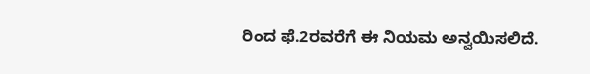ರಿಂದ ಫೆ.2ರವರೆಗೆ ಈ ನಿಯಮ ಅನ್ವಯಿಸಲಿದೆ.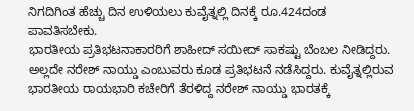ನಿಗದಿಗಿಂತ ಹೆಚ್ಚು ದಿನ ಉಳಿಯಲು ಕುವೈತ್ನಲ್ಲಿ ದಿನಕ್ಕೆ ರೂ.424ದಂಡ ಪಾವತಿಸಬೇಕು.
ಭಾರತೀಯ ಪ್ರತಿಭಟನಾಕಾರರಿಗೆ ಶಾಹೀದ್ ಸಯೀದ್ ಸಾಕಷ್ಟು ಬೆಂಬಲ ನೀಡಿದ್ದರು. ಅಲ್ಲದೇ ನರೇಶ್ ನಾಯ್ಡು ಎಂಬುವರು ಕೂಡ ಪ್ರತಿಭಟನೆ ನಡೆಸಿದ್ದರು. ಕುವೈತ್ನಲ್ಲಿರುವ ಭಾರತೀಯ ರಾಯಭಾರಿ ಕಚೇರಿಗೆ ತೆರಳಿದ್ದ ನರೇಶ್ ನಾಯ್ಡು ಭಾರತಕ್ಕೆ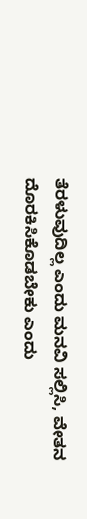ತೆರಳುವುದಿಲ್ಲ ಎಂದು ಮನವಿ ಸಲ್ಲಿಸಿ, ವೇತನ ದೊರಕಿಸಿಕೊಡಬೇಕು ಎಂದು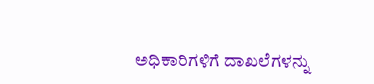ಅಧಿಕಾರಿಗಳಿಗೆ ದಾಖಲೆಗಳನ್ನು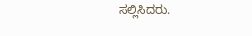ಸಲ್ಲಿಸಿದರು.